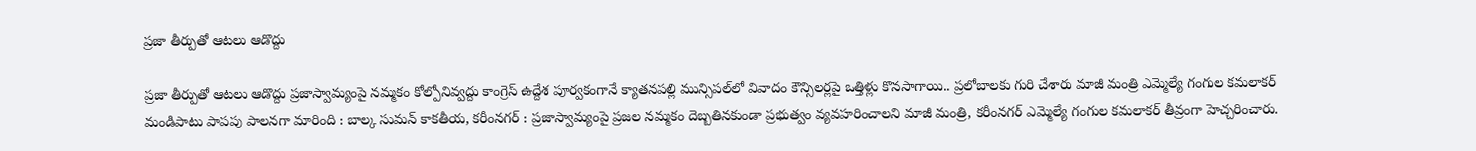ప్రజా తీర్పుతో ఆటలు ఆడొద్దు

ప్రజా తీర్పుతో ఆటలు ఆడొద్దు ప్ర‌జాస్వామ్యంపై న‌మ్మ‌కం కోల్పోనివ్వ‌ద్దు కాంగ్రెస్ ఉద్దేశ పూర్వ‌కంగానే క్యాతనపల్లి మున్సిపల్‌లో వివాదం కౌన్సిలర్లపై ఒత్తిళ్లు కొన‌సాగాయి.. ప్రలోబాల‌కు గురి చేశారు మాజీ మంత్రి ఎమ్మెల్యే గంగుల కమలాకర్ మండిపాటు పాపపు పాలనగా మారింది : బాల్క సుమన్ కాకతీయ, కరీంనగర్ : ప్రజాస్వామ్యంపై ప్రజల నమ్మకం దెబ్బతినకుండా ప్రభుత్వం వ్యవహరించాలని మాజీ మంత్రి, కరీంనగర్ ఎమ్మెల్యే గంగుల కమలాకర్ తీవ్రంగా హెచ్చరించారు.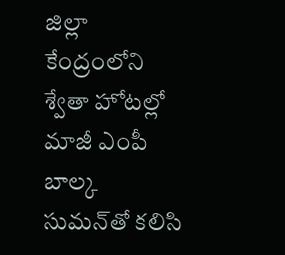జిల్లా కేంద్రంలోని శ్వేతా హోటల్లో మాజీ ఎంపీ బాల్క సుమన్‌తో కలిసి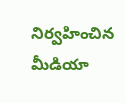నిర్వహించిన మీడియా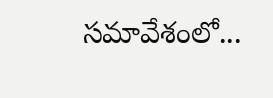సమావేశంలో...